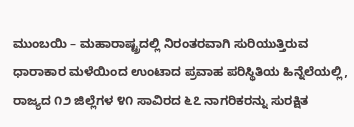ಮುಂಬಯಿ – ಮಹಾರಾಷ್ಟ್ರದಲ್ಲಿ ನಿರಂತರವಾಗಿ ಸುರಿಯುತ್ತಿರುವ ಧಾರಾಕಾರ ಮಳೆಯಿಂದ ಉಂಟಾದ ಪ್ರವಾಹ ಪರಿಸ್ಥಿತಿಯ ಹಿನ್ನೆಲೆಯಲ್ಲಿ, ರಾಜ್ಯದ ೧೨ ಜಿಲ್ಲೆಗಳ ೪೧ ಸಾವಿರದ ೬೭ ನಾಗರಿಕರನ್ನು ಸುರಕ್ಷಿತ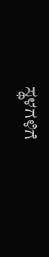ಸ್ಥಳಗಳಿಗೆ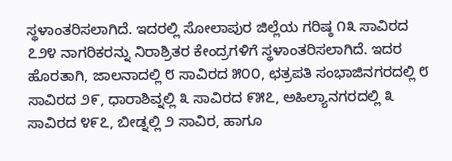ಸ್ಥಳಾಂತರಿಸಲಾಗಿದೆ. ಇದರಲ್ಲಿ ಸೋಲಾಪುರ ಜಿಲ್ಲೆಯ ಗರಿಷ್ಠ ೧೩ ಸಾವಿರದ ೭೨೪ ನಾಗರಿಕರನ್ನು ನಿರಾಶ್ರಿತರ ಕೇಂದ್ರಗಳಿಗೆ ಸ್ಥಳಾಂತರಿಸಲಾಗಿದೆ. ಇದರ ಹೊರತಾಗಿ, ಜಾಲನಾದಲ್ಲಿ ೮ ಸಾವಿರದ ೫೦೦, ಛತ್ರಪತಿ ಸಂಭಾಜಿನಗರದಲ್ಲಿ ೮ ಸಾವಿರದ ೨೯, ಧಾರಾಶಿವ್ನಲ್ಲಿ ೩ ಸಾವಿರದ ೯೫೭, ಅಹಿಲ್ಯಾನಗರದಲ್ಲಿ ೩ ಸಾವಿರದ ೪೯೭, ಬೀಡ್ನಲ್ಲಿ ೨ ಸಾವಿರ, ಹಾಗೂ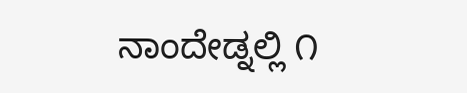ನಾಂದೇಡ್ನಲ್ಲಿ ೧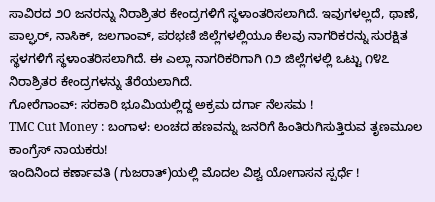ಸಾವಿರದ ೨೦ ಜನರನ್ನು ನಿರಾಶ್ರಿತರ ಕೇಂದ್ರಗಳಿಗೆ ಸ್ಥಳಾಂತರಿಸಲಾಗಿದೆ. ಇವುಗಳಲ್ಲದೆ, ಥಾಣೆ, ಪಾಲ್ಘರ್, ನಾಸಿಕ್, ಜಲಗಾಂವ್, ಪರಭಣಿ ಜಿಲ್ಲೆಗಳಲ್ಲಿಯೂ ಕೆಲವು ನಾಗರಿಕರನ್ನು ಸುರಕ್ಷಿತ ಸ್ಥಳಗಳಿಗೆ ಸ್ಥಳಾಂತರಿಸಲಾಗಿದೆ. ಈ ಎಲ್ಲಾ ನಾಗರಿಕರಿಗಾಗಿ ೧೨ ಜಿಲ್ಲೆಗಳಲ್ಲಿ ಒಟ್ಟು ೧೪೭ ನಿರಾಶ್ರಿತರ ಕೇಂದ್ರಗಳನ್ನು ತೆರೆಯಲಾಗಿದೆ.
ಗೋರೆಗಾಂವ್: ಸರಕಾರಿ ಭೂಮಿಯಲ್ಲಿದ್ದ ಅಕ್ರಮ ದರ್ಗಾ ನೆಲಸಮ !
TMC Cut Money : ಬಂಗಾಳ: ಲಂಚದ ಹಣವನ್ನು ಜನರಿಗೆ ಹಿಂತಿರುಗಿಸುತ್ತಿರುವ ತೃಣಮೂಲ ಕಾಂಗ್ರೆಸ್ ನಾಯಕರು!
ಇಂದಿನಿಂದ ಕರ್ಣಾವತಿ (ಗುಜರಾತ್)ಯಲ್ಲಿ ಮೊದಲ ವಿಶ್ವ ಯೋಗಾಸನ ಸ್ಪರ್ಧೆ !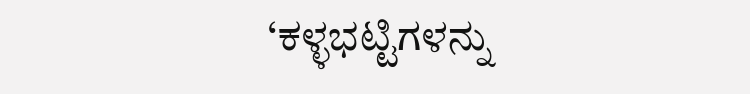‘ಕಳ್ಳಭಟ್ಟಿಗಳನ್ನು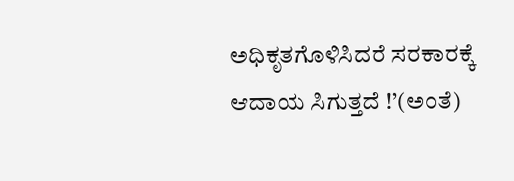ಅಧಿಕೃತಗೊಳಿಸಿದರೆ ಸರಕಾರಕ್ಕೆ ಆದಾಯ ಸಿಗುತ್ತದೆ !’(ಅಂತೆ)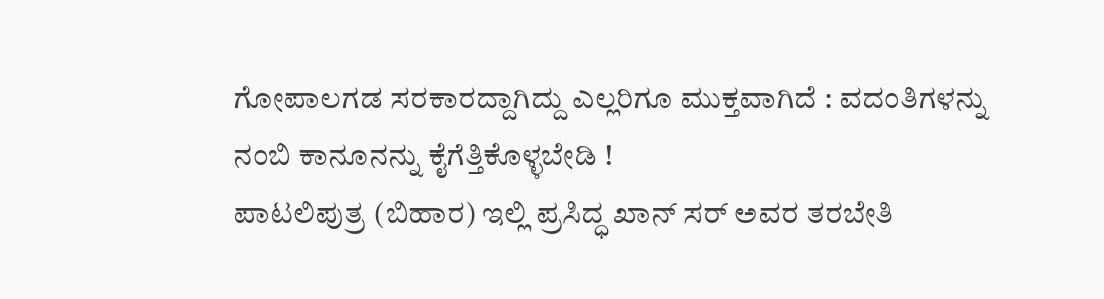ಗೋಪಾಲಗಡ ಸರಕಾರದ್ದಾಗಿದ್ದು ಎಲ್ಲರಿಗೂ ಮುಕ್ತವಾಗಿದೆ : ವದಂತಿಗಳನ್ನು ನಂಬಿ ಕಾನೂನನ್ನು ಕೈಗೆತ್ತಿಕೊಳ್ಳಬೇಡಿ !
ಪಾಟಲಿಪುತ್ರ (ಬಿಹಾರ) ಇಲ್ಲಿ ಪ್ರಸಿದ್ಧ ಖಾನ್ ಸರ್ ಅವರ ತರಬೇತಿ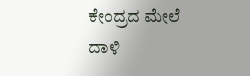ಕೇಂದ್ರದ ಮೇಲೆ ದಾಳಿ